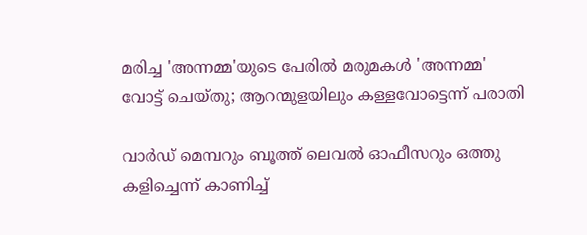മരിച്ച 'അന്നമ്മ'യുടെ പേരിൽ മരുമകൾ 'അന്നമ്മ' വോട്ട് ചെയ്തു; ആറന്മുളയിലും കള്ളവോട്ടെന്ന് പരാതി

വാർഡ് മെമ്പറും ബൂത്ത് ലെവൽ ഓഫീസറും ഒത്തു കളിച്ചെന്ന് കാണിച്ച്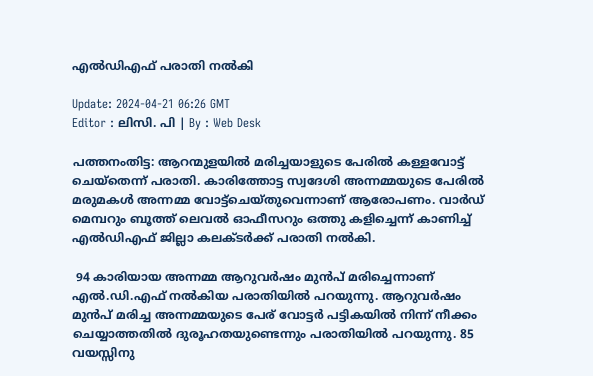എൽഡിഎഫ് പരാതി നല്‍കി

Update: 2024-04-21 06:26 GMT
Editor : ലിസി. പി | By : Web Desk

പത്തനംതിട്ട: ആറന്മുളയിൽ മരിച്ചയാളുടെ പേരിൽ കള്ളവോട്ട് ചെയ്തെന്ന് പരാതി. കാരിത്തോട്ട സ്വദേശി അന്നമ്മയുടെ പേരിൽ മരുമകൾ അന്നമ്മ വോട്ട്ചെയ്തുവെന്നാണ് ആരോപണം. വാർഡ് മെമ്പറും ബൂത്ത് ലെവൽ ഓഫീസറും ഒത്തു കളിച്ചെന്ന് കാണിച്ച് എൽഡിഎഫ് ജില്ലാ കലക്ടർക്ക് പരാതി നൽകി.

 94 കാരിയായ അന്നമ്മ ആറുവർഷം മുൻപ് മരിച്ചെന്നാണ് എൽ.ഡി.എഫ് നല്‍കിയ പരാതിയില്‍ പറയുന്നു. ആറുവര്‍ഷം മുന്‍പ് മരിച്ച അന്നമ്മയുടെ പേര് വോട്ടര്‍ പട്ടികയില്‍ നിന്ന് നീക്കം ചെയ്യാത്തതില്‍ ദുരൂഹതയുണ്ടെന്നും പരാതിയില്‍ പറയുന്നു. 85 വയസ്സിനു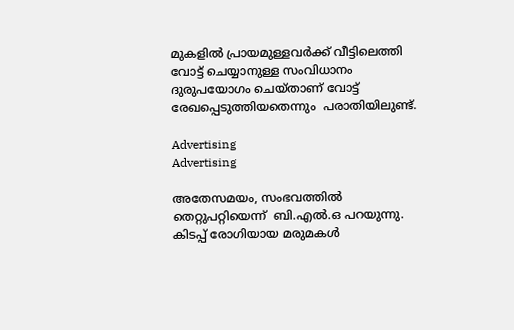മുകളിൽ പ്രായമുള്ളവർക്ക് വീട്ടിലെത്തി വോട്ട് ചെയ്യാനുള്ള സംവിധാനം ദുരുപയോഗം ചെയ്താണ് വോട്ട് രേഖപ്പെടുത്തിയതെന്നും  പരാതിയിലുണ്ട്.

Advertising
Advertising

അതേസമയം, സംഭവത്തില്‍ തെറ്റുപറ്റിയെന്ന്  ബി.എൽ.ഒ പറയുന്നു. കിടപ്പ് രോഗിയായ മരുമകൾ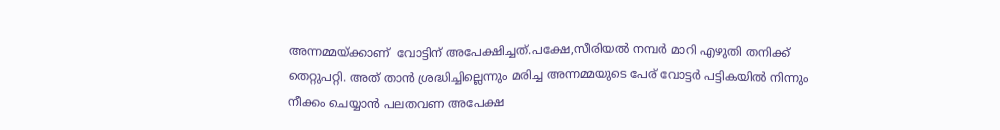അന്നമ്മയ്ക്കാണ്  വോട്ടിന് അപേക്ഷിച്ചത്.പക്ഷേ,സീരിയൽ നമ്പർ മാറി എഴുതി തനിക്ക് തെറ്റുപറ്റി. അത് താന്‍ ശ്രദ്ധിച്ചില്ലെന്നും മരിച്ച അന്നമ്മയുടെ പേര് വോട്ടർ പട്ടികയിൽ നിന്നും നീക്കം ചെയ്യാൻ പലതവണ അപേക്ഷ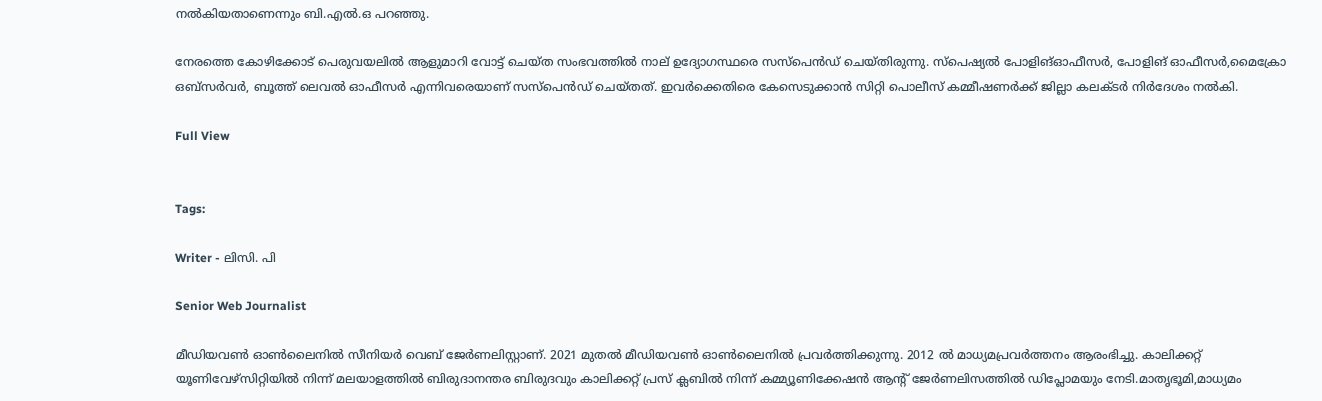നൽകിയതാണെന്നും ബി.എല്‍.ഒ പറഞ്ഞു.

നേരത്തെ കോഴിക്കോട് പെരുവയലിൽ ആളുമാറി വോട്ട് ചെയ്ത സംഭവത്തിൽ നാല് ഉദ്യോഗസ്ഥരെ സസ്പെന്‍ഡ് ചെയ്തിരുന്നു. സ്പെഷ്യൽ പോളിങ്ഓഫീസർ, പോളിങ് ഓഫീസർ,മൈക്രോ ഒബ്സർവർ, ബൂത്ത് ലെവൽ ഓഫീസർ എന്നിവരെയാണ് സസ്പെൻഡ് ചെയ്തത്. ഇവർക്കെതിരെ കേസെടുക്കാൻ സിറ്റി പൊലീസ് കമ്മീഷണർക്ക് ജില്ലാ കലക്ടർ നിർദേശം നൽകി.

Full View


Tags:

Writer - ലിസി. പി

Senior Web Journalist

മീഡിയവൺ ഓൺലൈനിൽ സീനിയർ വെബ് ജേർണലിസ്റ്റാണ്. 2021 മുതൽ മീഡിയവൺ ഓൺലൈനിൽ പ്രവർത്തിക്കുന്നു. 2012 ല്‍ മാധ്യമപ്രവര്‍ത്തനം ആരംഭിച്ചു. കാലിക്കറ്റ് യൂണിവേഴ്‌സിറ്റിയിൽ നിന്ന് മലയാളത്തിൽ ബിരുദാനന്തര ബിരുദവും കാലിക്കറ്റ് പ്രസ് ക്ലബിൽ നിന്ന് കമ്മ്യൂണിക്കേഷൻ ആന്റ് ജേർണലിസത്തിൽ ഡിപ്ലോമയും നേടി.മാതൃഭൂമി,മാധ്യമം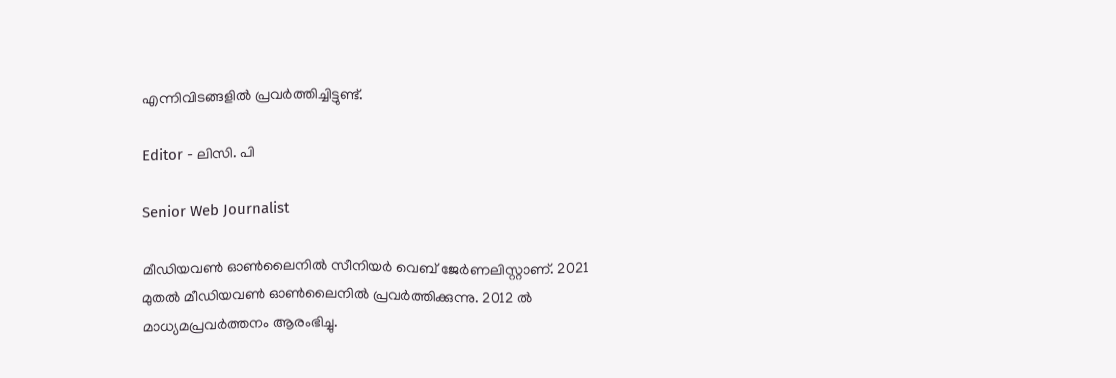എന്നിവിടങ്ങളിൽ പ്രവർത്തിച്ചിട്ടുണ്ട്.

Editor - ലിസി. പി

Senior Web Journalist

മീഡിയവൺ ഓൺലൈനിൽ സീനിയർ വെബ് ജേർണലിസ്റ്റാണ്. 2021 മുതൽ മീഡിയവൺ ഓൺലൈനിൽ പ്രവർത്തിക്കുന്നു. 2012 ല്‍ മാധ്യമപ്രവര്‍ത്തനം ആരംഭിച്ചു.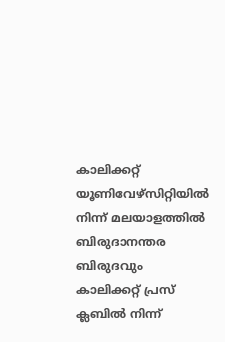കാലിക്കറ്റ് യൂണിവേഴ്‌സിറ്റിയിൽ നിന്ന് മലയാളത്തിൽ ബിരുദാനന്തര ബിരുദവും കാലിക്കറ്റ് പ്രസ് ക്ലബിൽ നിന്ന്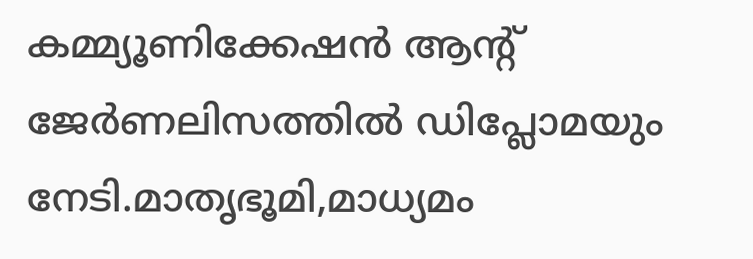കമ്മ്യൂണിക്കേഷൻ ആന്റ് ജേർണലിസത്തിൽ ഡിപ്ലോമയും നേടി.മാതൃഭൂമി,മാധ്യമം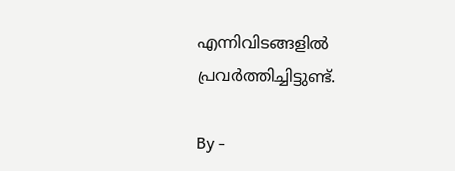എന്നിവിടങ്ങളിൽ പ്രവർത്തിച്ചിട്ടുണ്ട്.

By -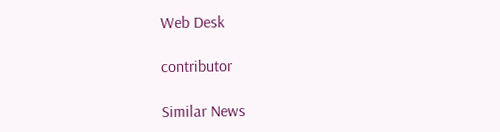Web Desk

contributor

Similar News